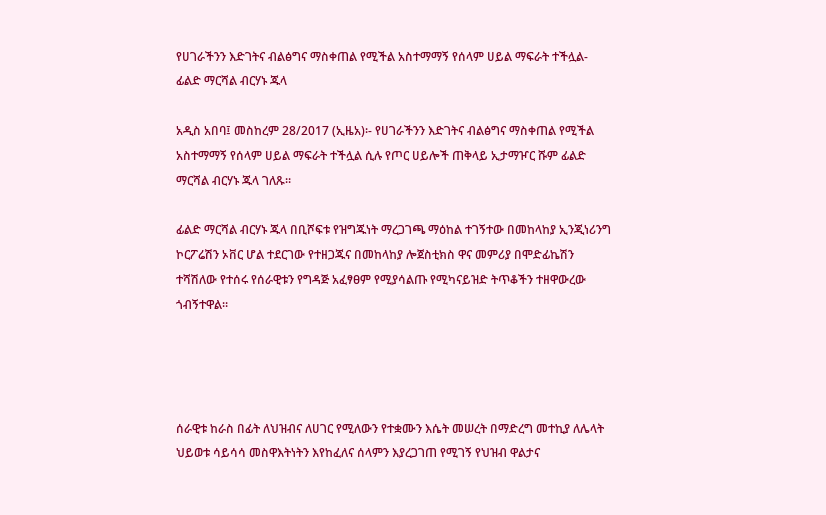የሀገራችንን እድገትና ብልፅግና ማስቀጠል የሚችል አስተማማኝ የሰላም ሀይል ማፍራት ተችሏል- ፊልድ ማርሻል ብርሃኑ ጁላ

አዲስ አበባ፤ መስከረም 28/2017 (ኢዜአ)፡- የሀገራችንን እድገትና ብልፅግና ማስቀጠል የሚችል አስተማማኝ የሰላም ሀይል ማፍራት ተችሏል ሲሉ የጦር ሀይሎች ጠቅላይ ኢታማዦር ሹም ፊልድ ማርሻል ብርሃኑ ጁላ ገለጹ።

ፊልድ ማርሻል ብርሃኑ ጁላ በቢሾፍቱ የዝግጁነት ማረጋገጫ ማዕከል ተገኝተው በመከላከያ ኢንጂነሪንግ ኮርፖሬሽን ኦቨር ሆል ተደርገው የተዘጋጁና በመከላከያ ሎጀስቲክስ ዋና መምሪያ በሞድፊኬሽን ተሻሽለው የተሰሩ የሰራዊቱን የግዳጅ አፈፃፀም የሚያሳልጡ የሚካናይዝድ ትጥቆችን ተዘዋውረው ጎብኝተዋል።




ሰራዊቱ ከራስ በፊት ለህዝብና ለሀገር የሚለውን የተቋሙን እሴት መሠረት በማድረግ መተኪያ ለሌላት ህይወቱ ሳይሳሳ መስዋእትነትን እየከፈለና ሰላምን እያረጋገጠ የሚገኝ የህዝብ ዋልታና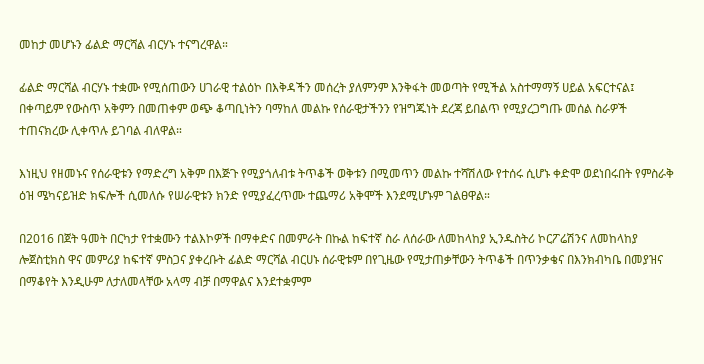መከታ መሆኑን ፊልድ ማርሻል ብርሃኑ ተናግረዋል።

ፊልድ ማርሻል ብርሃኑ ተቋሙ የሚሰጠውን ሀገራዊ ተልዕኮ በእቅዳችን መሰረት ያለምንም እንቅፋት መወጣት የሚችል አስተማማኝ ሀይል አፍርተናል፤ በቀጣይም የውስጥ አቅምን በመጠቀም ወጭ ቆጣቢነትን ባማከለ መልኩ የሰራዊታችንን የዝግጁነት ደረጃ ይበልጥ የሚያረጋግጡ መሰል ስራዎች ተጠናክረው ሊቀጥሉ ይገባል ብለዋል።

እነዚህ የዘመኑና የሰራዊቱን የማድረግ አቅም በእጅጉ የሚያጎለብቱ ትጥቆች ወቅቱን በሚመጥን መልኩ ተሻሽለው የተሰሩ ሲሆኑ ቀድሞ ወደነበሩበት የምስራቅ ዕዝ ሜካናይዝድ ክፍሎች ሲመለሱ የሠራዊቱን ክንድ የሚያፈረጥሙ ተጨማሪ አቅሞች እንደሚሆኑም ገልፀዋል።

በ2016 በጀት ዓመት በርካታ የተቋሙን ተልእኮዎች በማቀድና በመምራት በኩል ከፍተኛ ስራ ለሰራው ለመከላከያ ኢንዱስትሪ ኮርፖሬሽንና ለመከላከያ ሎጀስቲክስ ዋና መምሪያ ከፍተኛ ምስጋና ያቀረቡት ፊልድ ማርሻል ብርሀኑ ሰራዊቱም በየጊዜው የሚታጠቃቸውን ትጥቆች በጥንቃቄና በእንክብካቤ በመያዝና በማቆየት እንዲሁም ለታለመላቸው አላማ ብቻ በማዋልና እንደተቋምም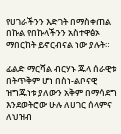የሀገራችንን እድገት በማስቀጠል በኩል የበኩላችንን አስተዋፅኦ ማበርከት ይኖርብናል ነው ያሉት።

ፊልድ ማርሻል ብርሃኑ ጁላ ሰራዊቱ በትጥቅም ሆነ በስነ-ልቦናዊ ዝግጁነቱ ያለውን አቅም በማሳደግ እንደወትሮው ሁሉ ለሀገር ሰላምና ለህዝብ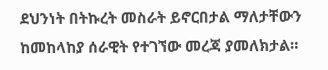ደህንነት በትኩረት መስራት ይኖርበታል ማለታቸውን ከመከላከያ ሰራዊት የተገኘው መረጃ ያመለክታል።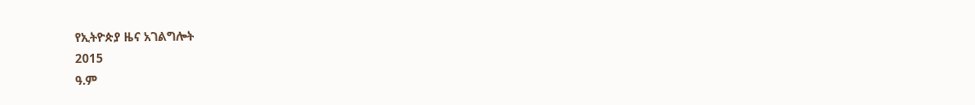የኢትዮጵያ ዜና አገልግሎት
2015
ዓ.ም